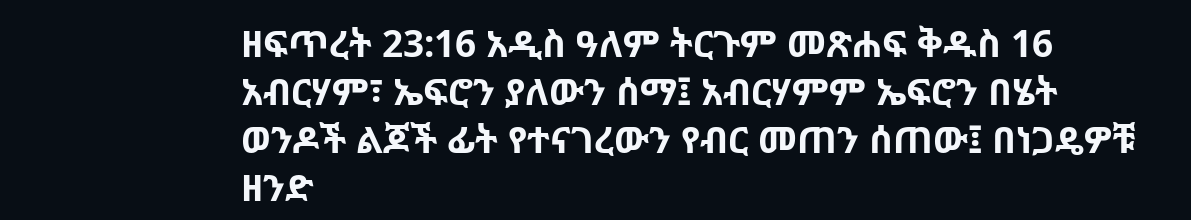ዘፍጥረት 23:16 አዲስ ዓለም ትርጉም መጽሐፍ ቅዱስ 16 አብርሃም፣ ኤፍሮን ያለውን ሰማ፤ አብርሃምም ኤፍሮን በሄት ወንዶች ልጆች ፊት የተናገረውን የብር መጠን ሰጠው፤ በነጋዴዎቹ ዘንድ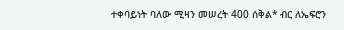ተቀባይነት ባለው ሚዛን መሠረት 400 ሰቅል* ብር ለኤፍሮን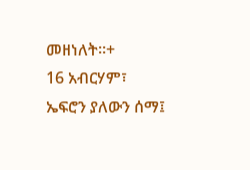መዘነለት።+
16 አብርሃም፣ ኤፍሮን ያለውን ሰማ፤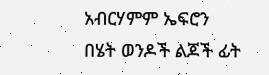አብርሃምም ኤፍሮን በሄት ወንዶች ልጆች ፊት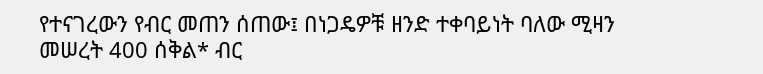የተናገረውን የብር መጠን ሰጠው፤ በነጋዴዎቹ ዘንድ ተቀባይነት ባለው ሚዛን መሠረት 400 ሰቅል* ብር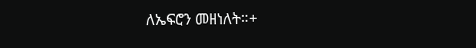ለኤፍሮን መዘነለት።+